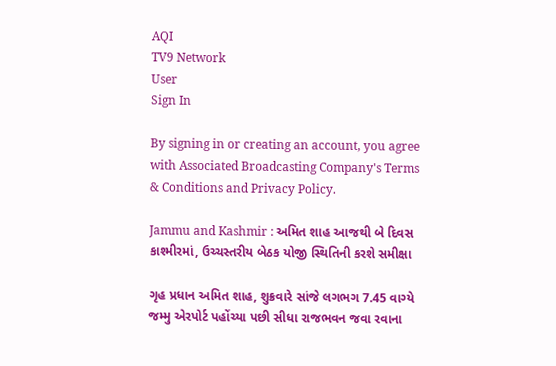AQI
TV9 Network
User
Sign In

By signing in or creating an account, you agree with Associated Broadcasting Company's Terms & Conditions and Privacy Policy.

Jammu and Kashmir : અમિત શાહ આજથી બે દિવસ કાશ્મીરમાં, ઉચ્ચસ્તરીય બેઠક યોજી સ્થિતિની કરશે સમીક્ષા

ગૃહ પ્રધાન અમિત શાહ, શુક્રવારે સાંજે લગભગ 7.45 વાગ્યે જમ્મુ એરપોર્ટ પહોંચ્યા પછી સીધા રાજભવન જવા રવાના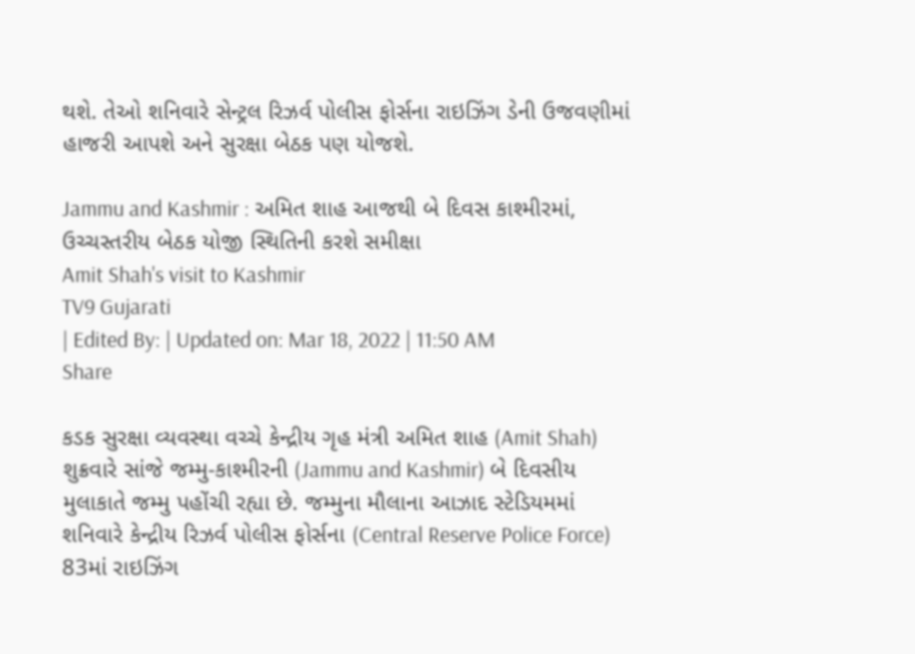થશે. તેઓ શનિવારે સેન્ટ્રલ રિઝર્વ પોલીસ ફોર્સના રાઇઝિંગ ડેની ઉજવણીમાં હાજરી આપશે અને સુરક્ષા બેઠક પણ યોજશે.

Jammu and Kashmir : અમિત શાહ આજથી બે દિવસ કાશ્મીરમાં, ઉચ્ચસ્તરીય બેઠક યોજી સ્થિતિની કરશે સમીક્ષા
Amit Shah's visit to Kashmir
TV9 Gujarati
| Edited By: | Updated on: Mar 18, 2022 | 11:50 AM
Share

કડક સુરક્ષા વ્યવસ્થા વચ્ચે કેન્દ્રીય ગૃહ મંત્રી અમિત શાહ (Amit Shah) શુક્રવારે સાંજે જમ્મુ-કાશ્મીરની (Jammu and Kashmir) બે દિવસીય મુલાકાતે જમ્મુ પહોંચી રહ્યા છે. જમ્મુના મૌલાના આઝાદ સ્ટેડિયમમાં શનિવારે કેન્દ્રીય રિઝર્વ પોલીસ ફોર્સના (Central Reserve Police Force) 83માં રાઇઝિંગ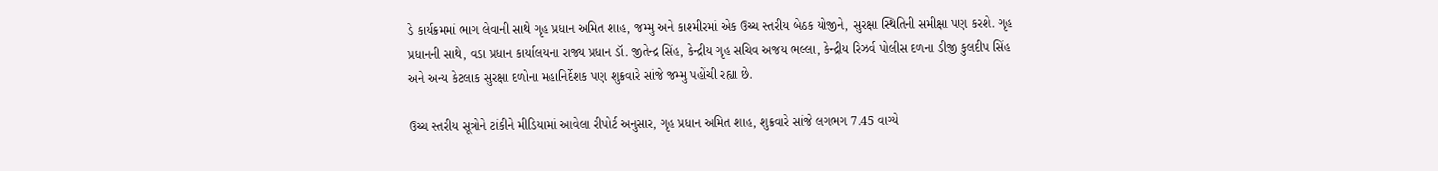ડે કાર્યક્રમમાં ભાગ લેવાની સાથે ગૃહ પ્રધાન અમિત શાહ, જમ્મુ અને કાશ્મીરમાં એક ઉચ્ચ સ્તરીય બેઠક યોજીને, સુરક્ષા સ્થિતિની સમીક્ષા પણ કરશે. ગૃહ પ્રધાનની સાથે, વડા પ્રધાન કાર્યાલયના રાજ્ય પ્રધાન ડૉ. જીતેન્દ્ર સિંહ, કેન્દ્રીય ગૃહ સચિવ અજય ભલ્લા, કેન્દ્રીય રિઝર્વ પોલીસ દળના ડીજી કુલદીપ સિંહ અને અન્ય કેટલાક સુરક્ષા દળોના મહાનિર્દેશક પણ શુક્રવારે સાંજે જમ્મુ પહોંચી રહ્યા છે.

ઉચ્ચ સ્તરીય સૂત્રોને ટાંકીને મીડિયામાં આવેલા રીપોર્ટ અનુસાર, ગૃહ પ્રધાન અમિત શાહ, શુક્રવારે સાંજે લગભગ 7.45 વાગ્યે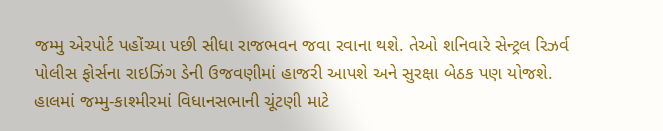જમ્મુ એરપોર્ટ પહોંચ્યા પછી સીધા રાજભવન જવા રવાના થશે. તેઓ શનિવારે સેન્ટ્રલ રિઝર્વ પોલીસ ફોર્સના રાઇઝિંગ ડેની ઉજવણીમાં હાજરી આપશે અને સુરક્ષા બેઠક પણ યોજશે. હાલમાં જમ્મુ-કાશ્મીરમાં વિધાનસભાની ચૂંટણી માટે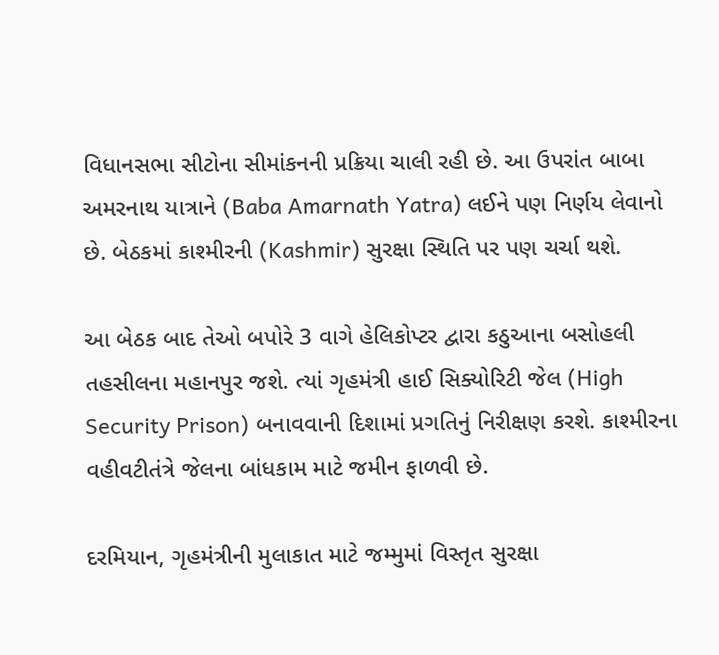વિધાનસભા સીટોના સીમાંકનની પ્રક્રિયા ચાલી રહી છે. આ ઉપરાંત બાબા અમરનાથ યાત્રાને (Baba Amarnath Yatra) લઈને પણ નિર્ણય લેવાનો છે. બેઠકમાં કાશ્મીરની (Kashmir) સુરક્ષા સ્થિતિ પર પણ ચર્ચા થશે.

આ બેઠક બાદ તેઓ બપોરે 3 વાગે હેલિકોપ્ટર દ્વારા કઠુઆના બસોહલી તહસીલના મહાનપુર જશે. ત્યાં ગૃહમંત્રી હાઈ સિક્યોરિટી જેલ (High Security Prison) બનાવવાની દિશામાં પ્રગતિનું નિરીક્ષણ કરશે. કાશ્મીરના વહીવટીતંત્રે જેલના બાંધકામ માટે જમીન ફાળવી છે.

દરમિયાન, ગૃહમંત્રીની મુલાકાત માટે જમ્મુમાં વિસ્તૃત સુરક્ષા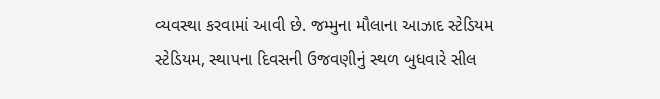વ્યવસ્થા કરવામાં આવી છે. જમ્મુના મૌલાના આઝાદ સ્ટેડિયમ સ્ટેડિયમ, સ્થાપના દિવસની ઉજવણીનું સ્થળ બુધવારે સીલ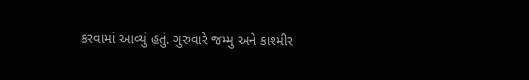કરવામાં આવ્યું હતું. ગુરુવારે જમ્મુ અને કાશ્મીર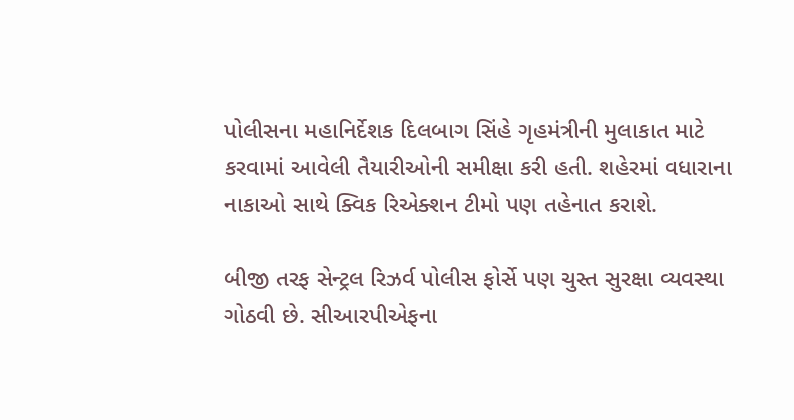પોલીસના મહાનિર્દેશક દિલબાગ સિંહે ગૃહમંત્રીની મુલાકાત માટે કરવામાં આવેલી તૈયારીઓની સમીક્ષા કરી હતી. શહેરમાં વધારાના નાકાઓ સાથે ક્વિક રિએક્શન ટીમો પણ તહેનાત કરાશે.

બીજી તરફ સેન્ટ્રલ રિઝર્વ પોલીસ ફોર્સે પણ ચુસ્ત સુરક્ષા વ્યવસ્થા ગોઠવી છે. સીઆરપીએફના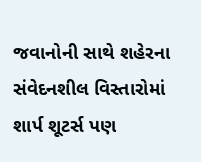જવાનોની સાથે શહેરના સંવેદનશીલ વિસ્તારોમાં શાર્પ શૂટર્સ પણ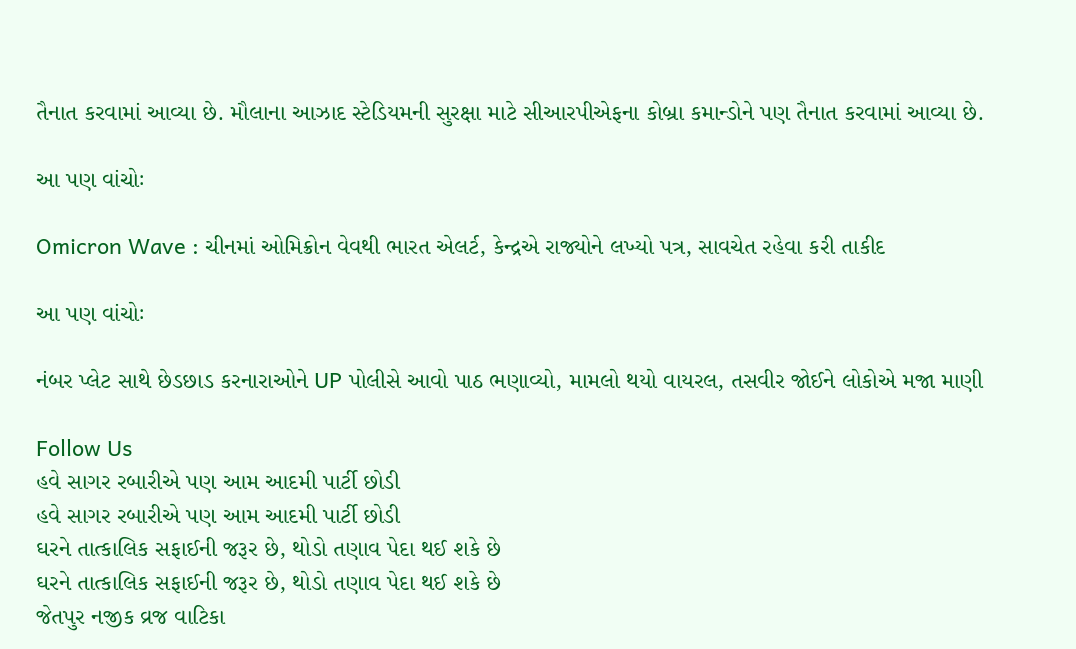તૈનાત કરવામાં આવ્યા છે. મૌલાના આઝાદ સ્ટેડિયમની સુરક્ષા માટે સીઆરપીએફના કોબ્રા કમાન્ડોને પણ તૈનાત કરવામાં આવ્યા છે.

આ પણ વાંચોઃ

Omicron Wave : ચીનમાં ઓમિક્રોન વેવથી ભારત એલર્ટ, કેન્દ્રએ રાજ્યોને લખ્યો પત્ર, સાવચેત રહેવા કરી તાકીદ

આ પણ વાંચોઃ

નંબર પ્લેટ સાથે છેડછાડ કરનારાઓને UP પોલીસે આવો પાઠ ભણાવ્યો, મામલો થયો વાયરલ, તસવીર જોઈને લોકોએ મજા માણી

Follow Us
હવે સાગર રબારીએ પણ આમ આદમી પાર્ટી છોડી
હવે સાગર રબારીએ પણ આમ આદમી પાર્ટી છોડી
ઘરને તાત્કાલિક સફાઈની જરૂર છે, થોડો તણાવ પેદા થઈ શકે છે
ઘરને તાત્કાલિક સફાઈની જરૂર છે, થોડો તણાવ પેદા થઈ શકે છે
જેતપુર નજીક વ્રજ વાટિકા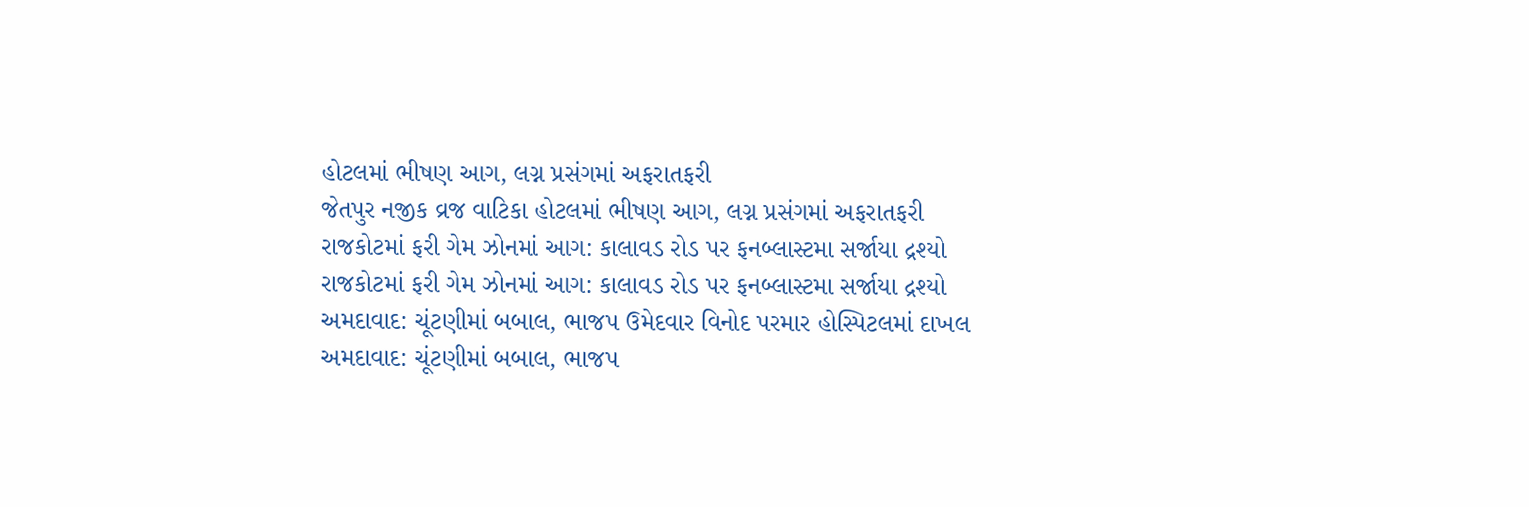હોટલમાં ભીષણ આગ, લગ્ન પ્રસંગમાં અફરાતફરી
જેતપુર નજીક વ્રજ વાટિકા હોટલમાં ભીષણ આગ, લગ્ન પ્રસંગમાં અફરાતફરી
રાજકોટમાં ફરી ગેમ ઝોનમાં આગ: કાલાવડ રોડ પર ફનબ્લાસ્ટમા સર્જાયા દ્રશ્યો
રાજકોટમાં ફરી ગેમ ઝોનમાં આગ: કાલાવડ રોડ પર ફનબ્લાસ્ટમા સર્જાયા દ્રશ્યો
અમદાવાદ: ચૂંટણીમાં બબાલ, ભાજપ ઉમેદવાર વિનોદ પરમાર હોસ્પિટલમાં દાખલ
અમદાવાદ: ચૂંટણીમાં બબાલ, ભાજપ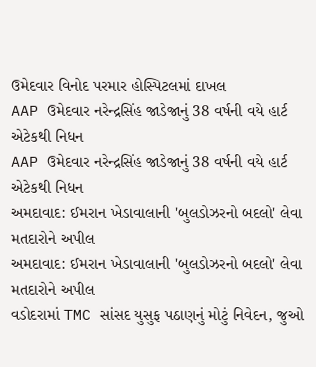ઉમેદવાર વિનોદ પરમાર હોસ્પિટલમાં દાખલ
AAP ઉમેદવાર નરેન્દ્રસિંહ જાડેજાનું 38 વર્ષની વયે હાર્ટ એટેકથી નિધન
AAP ઉમેદવાર નરેન્દ્રસિંહ જાડેજાનું 38 વર્ષની વયે હાર્ટ એટેકથી નિધન
અમદાવાદ: ઈમરાન ખેડાવાલાની 'બુલડોઝરનો બદલો' લેવા મતદારોને અપીલ
અમદાવાદ: ઈમરાન ખેડાવાલાની 'બુલડોઝરનો બદલો' લેવા મતદારોને અપીલ
વડોદરામાં TMC સાંસદ યુસુફ પઠાણનું મોટું નિવેદન, જુઓ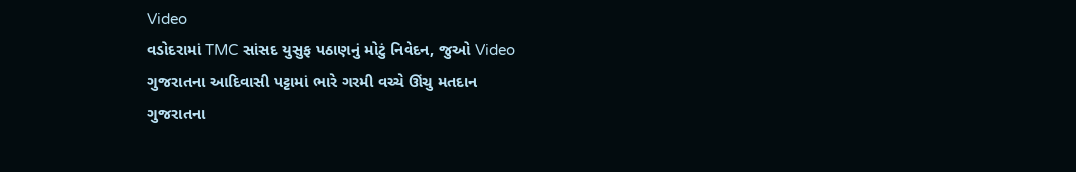Video
વડોદરામાં TMC સાંસદ યુસુફ પઠાણનું મોટું નિવેદન, જુઓ Video
ગુજરાતના આદિવાસી પટ્ટામાં ભારે ગરમી વચ્ચે ઊંચુ મતદાન
ગુજરાતના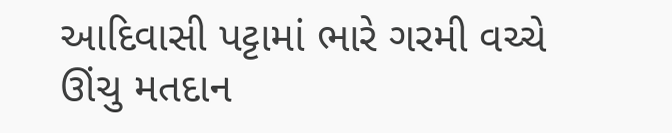આદિવાસી પટ્ટામાં ભારે ગરમી વચ્ચે ઊંચુ મતદાન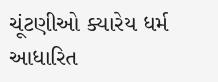ચૂંટણીઓ ક્યારેય ધર્મ આધારિત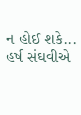ન હોઈ શકે... હર્ષ સંઘવીએ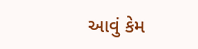આવું કેમ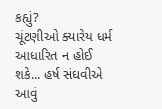કહ્યું?
ચૂંટણીઓ ક્યારેય ધર્મ આધારિત ન હોઈ શકે... હર્ષ સંઘવીએ આવું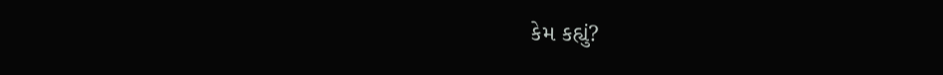કેમ કહ્યું?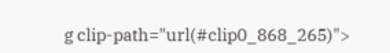g clip-path="url(#clip0_868_265)">